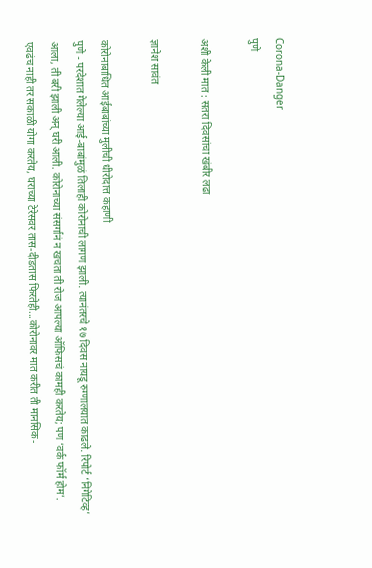Corona-Danger
पुणे

अशी केली मात : सतरा दिवसांचा खंबीर लढा

ज्ञानेश सावंत

कोरोनाबाधित आईबाबांच्या मुलीची धीरोदात्त कहाणी
पुणे - परदेशात गेलेल्या आई-बाबांमुळं तिलाही कोरोनाची लागण झाली. त्यानंतरचे १७ दिवस नायडू रुग्णालयात काढले. रिपोर्ट ‘निगेटिव्ह’ आला, ती बरी झाली अन्‌ घरी आली. कोरोनाच्या संसर्गानं न खचता ती रोज आपल्या ऑफिसचं कामही करतेय; पण ‘वर्क फॉर्म होम’. एवढंच नाही तर सकाळी योगा करतेय, घराच्या टेरेसवर तास-दीडतास फिरतेही...कोरोनावर मात करीत ती मानसिक-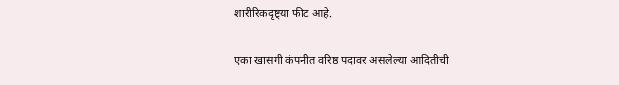शारीरिकदृष्ट्या फीट आहे.

एका खासगी कंपनीत वरिष्ठ पदावर असलेल्या आदितीची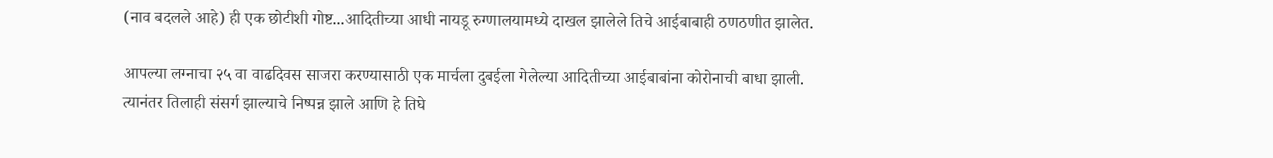(नाव बदलले आहे) ही एक छोटीशी गोष्ट...आदितीच्या आधी नायडू रुग्णालयामध्ये दाखल झालेले तिचे आईबाबाही ठणठणीत झालेत.

आपल्या लग्नाचा २५ वा वाढदिवस साजरा करण्यासाठी एक मार्चला दुबईला गेलेल्या आदितीच्या आईबाबांना कोरोनाची बाधा झाली. त्यानंतर तिलाही संसर्ग झाल्याचे निष्पन्न झाले आणि हे तिघे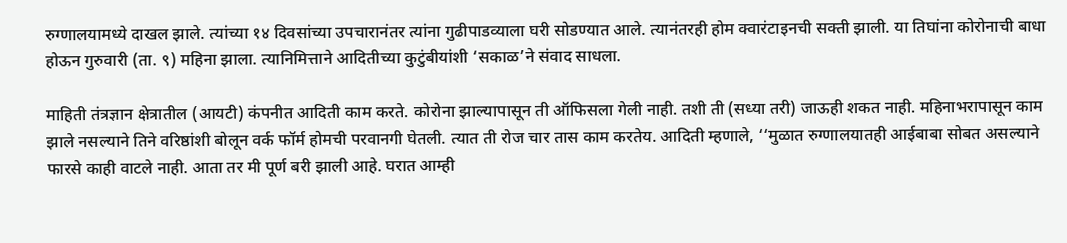रुग्णालयामध्ये दाखल झाले. त्यांच्या १४ दिवसांच्या उपचारानंतर त्यांना गुढीपाडव्याला घरी सोडण्यात आले. त्यानंतरही होम क्वारंटाइनची सक्ती झाली. या तिघांना कोरोनाची बाधा होऊन गुरुवारी (ता. ९) महिना झाला. त्यानिमित्ताने आदितीच्या कुटुंबीयांशी ‘सकाळ’ने संवाद साधला.

माहिती तंत्रज्ञान क्षेत्रातील (आयटी) कंपनीत आदिती काम करते. कोरोना झाल्यापासून ती ऑफिसला गेली नाही. तशी ती (सध्या तरी) जाऊही शकत नाही. महिनाभरापासून काम झाले नसल्याने तिने वरिष्ठांशी बोलून वर्क फॉर्म होमची परवानगी घेतली. त्यात ती रोज चार तास काम करतेय. आदिती म्हणाले, ‘‘मुळात रुग्णालयातही आईबाबा सोबत असल्याने फारसे काही वाटले नाही. आता तर मी पूर्ण बरी झाली आहे. घरात आम्ही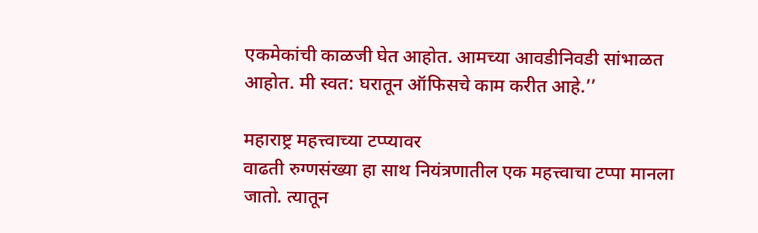एकमेकांची काळजी घेत आहोत. आमच्या आवडीनिवडी सांभाळत आहोत. मी स्वत: घरातून ऑफिसचे काम करीत आहे.’’

महाराष्ट्र महत्त्वाच्या टप्प्यावर
वाढती रुग्णसंख्या हा साथ नियंत्रणातील एक महत्त्वाचा टप्पा मानला जातो. त्यातून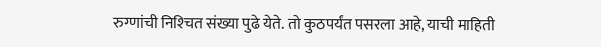रुग्णांची निश्‍चित संख्या पुढे येते. तो कुठपर्यंत पसरला आहे, याची माहिती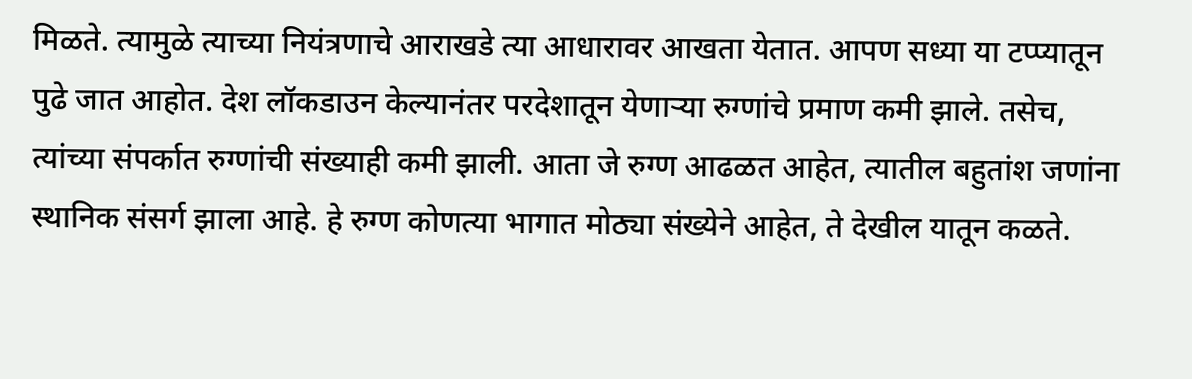मिळते. त्यामुळे त्याच्या नियंत्रणाचे आराखडे त्या आधारावर आखता येतात. आपण सध्या या टप्प्यातून पुढे जात आहोत. देश लॉकडाउन केल्यानंतर परदेशातून येणाऱ्या रुग्णांचे प्रमाण कमी झाले. तसेच, त्यांच्या संपर्कात रुग्णांची संख्याही कमी झाली. आता जे रुग्ण आढळत आहेत, त्यातील बहुतांश जणांना स्थानिक संसर्ग झाला आहे. हे रुग्ण कोणत्या भागात मोठ्या संख्येने आहेत, ते देखील यातून कळते.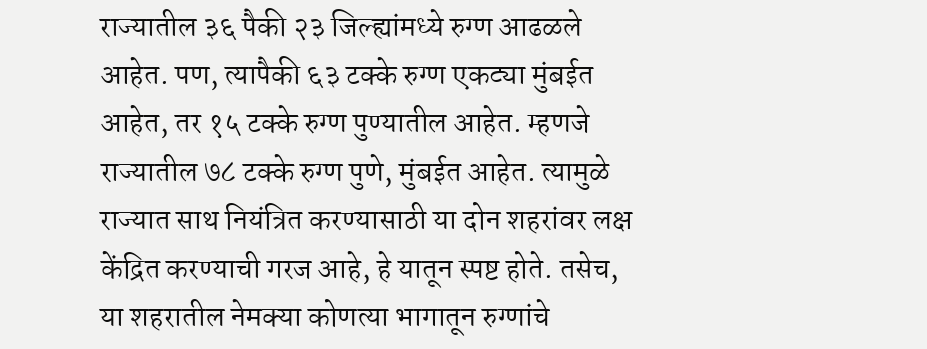राज्यातील ३६ पैकी २३ जिल्ह्यांमध्ये रुग्ण आढळले आहेत. पण, त्यापैकी ६३ टक्के रुग्ण एकट्या मुंबईत आहेत, तर १५ टक्के रुग्ण पुण्यातील आहेत. म्हणजे राज्यातील ७८ टक्के रुग्ण पुणे, मुंबईत आहेत. त्यामुळे राज्यात साथ नियंत्रित करण्यासाठी या दोन शहरांवर लक्ष केंद्रित करण्याची गरज आहे, हे यातून स्पष्ट होते. तसेच, या शहरातील नेमक्‍या कोणत्या भागातून रुग्णांचे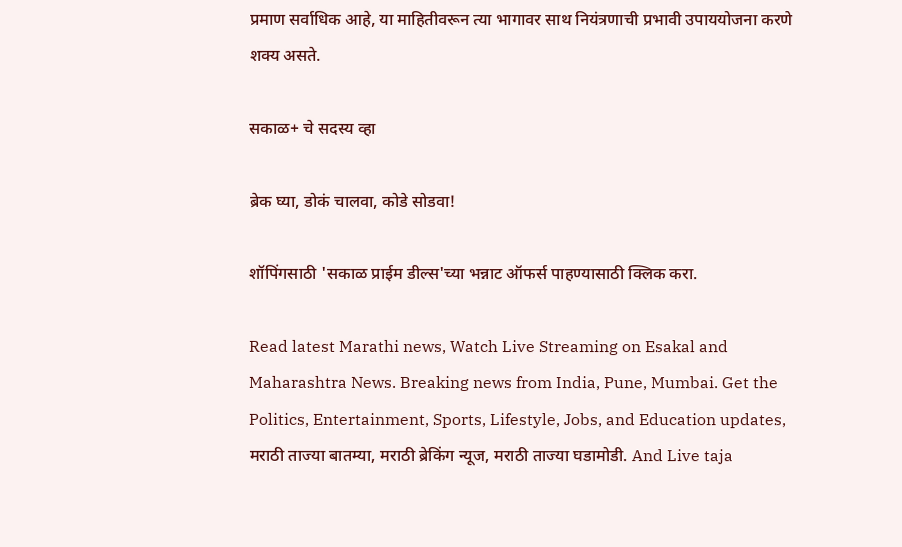प्रमाण सर्वाधिक आहे, या माहितीवरून त्या भागावर साथ नियंत्रणाची प्रभावी उपाययोजना करणे शक्‍य असते.

सकाळ+ चे सदस्य व्हा

ब्रेक घ्या, डोकं चालवा, कोडे सोडवा!

शॉपिंगसाठी 'सकाळ प्राईम डील्स'च्या भन्नाट ऑफर्स पाहण्यासाठी क्लिक करा.

Read latest Marathi news, Watch Live Streaming on Esakal and Maharashtra News. Breaking news from India, Pune, Mumbai. Get the Politics, Entertainment, Sports, Lifestyle, Jobs, and Education updates, मराठी ताज्या बातम्या, मराठी ब्रेकिंग न्यूज, मराठी ताज्या घडामोडी. And Live taja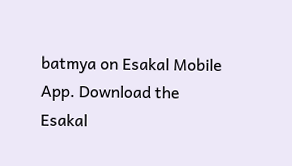batmya on Esakal Mobile App. Download the Esakal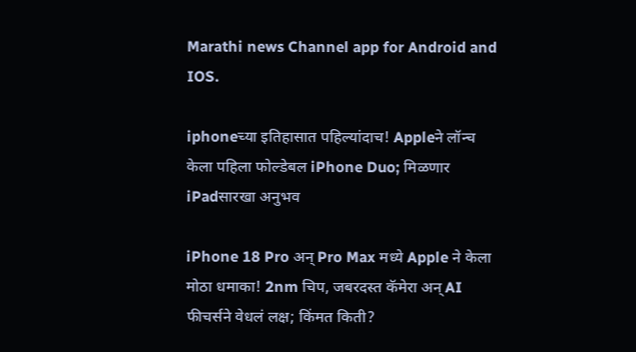Marathi news Channel app for Android and IOS.

iphoneच्या इतिहासात पहिल्यांदाच! Appleने लॉन्च केला पहिला फोल्डेबल iPhone Duo; मिळणार iPadसारखा अनुभव

iPhone 18 Pro अन् Pro Max मध्ये Apple ने केला मोठा धमाका! 2nm चिप, जबरदस्त कॅमेरा अन् AI फीचर्सने वेधलं लक्ष; किंमत किती?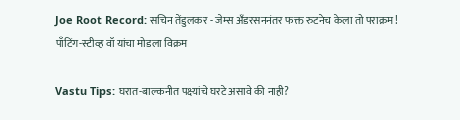Joe Root Record: सचिन तेंडुलकर - जेम्स अँडरसननंतर फक्त रुटनेच केला तो पराक्रम! पाँटिंग-स्टीव्ह वॉ यांचा मोडला विक्रम

Vastu Tips: घरात-बाल्कनीत पक्ष्यांचे घरटे असावे की नाही?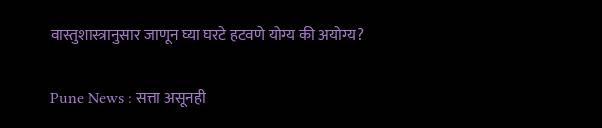वास्तुशास्त्रानुसार जाणून घ्या घरटे हटवणे योग्य की अयोग्य?

Pune News : सत्ता असूनही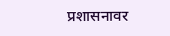प्रशासनावर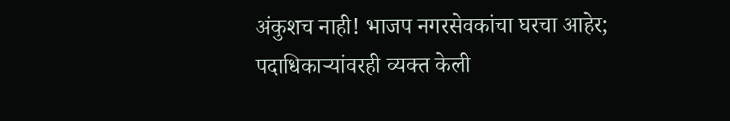अंकुशच नाही! भाजप नगरसेवकांचा घरचा आहेर; पदाधिकाऱ्यांवरही व्यक्त केली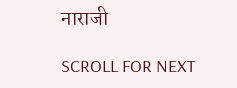नाराजी

SCROLL FOR NEXT